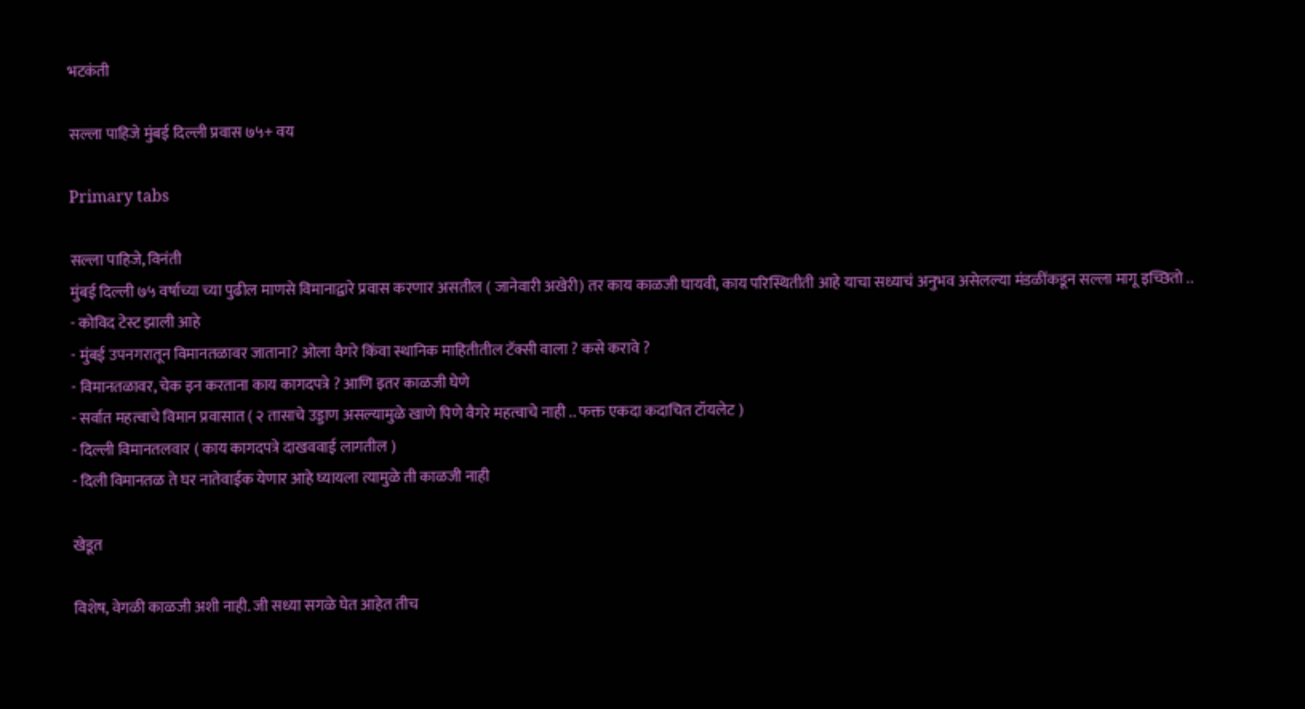भटकंती

सल्ला पाहिजे मुंबई दिल्ली प्रवास ७५+ वय

Primary tabs

सल्ला पाहिजे, विनंती
मुंबई दिल्ली ७५ वर्षाच्या च्या पुढील माणसे विमानाद्वारे प्रवास करणार असतील ( जानेवारी अखेरी) तर काय काळजी घायवी, काय परिस्थितीती आहे याचा सध्याचं अनुभव असेलल्या मंडळींकडून सल्ला मागू इच्छितो ..
- कोविद टेस्ट झाली आहे
- मुंबई उपनगरातून विमानतळावर जाताना? ओला वैगरे किंवा स्थानिक माहितीतील टॅक्सी वाला ? कसे करावे ?
- विमानतळावर, चेक इन करताना काय कागदपत्रे ? आणि इतर काळजी घेणे
- सर्वात महत्वाचे विमान प्रवासात ( २ तासाचे उड्डाण असल्यामुळे खाणे पिणे वैगरे महत्वाचे नाही .. फक्त एकदा कदाचित टॉयलेट )
- दिल्ली विमानतलवार ( काय कागदपत्रे दाखववाई लागतील )
- दिली विमानतळ ते घर नातेवाईक येणार आहे घ्यायला त्यामुळे ती काळजी नाही

खेडूत

विशेष, वेगळी काळजी अशी नाही. जी सध्या सगळे घेत आहेत तीच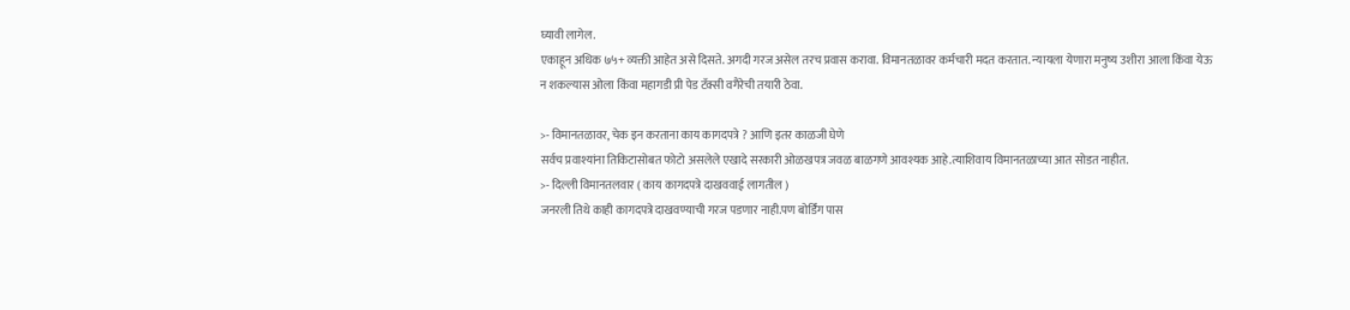घ्यावी लागेल.
एकाहून अधिक ७५+ व्यक्ती आहेत असे दिसते. अगदी गरज असेल तरच प्रवास करावा. विमानतळावर कर्मचारी मदत करतात. न्यायला येणारा मनुष्य उशीरा आला किंवा येऊ न शकल्यास ओला किंवा महागडी प्री पेड टॅक्सी वगैरेची तयारी ठेवा.

>- विमानतळावर, चेक इन करताना काय कागदपत्रे ? आणि इतर काळजी घेणे
सर्वच प्रवाश्यांना तिकिटासोबत फोटो असलेले एखादे सरकारी ओळखपत्र जवळ बाळगणे आवश्यक आहे.त्याशिवाय विमानतळाच्या आत सोडत नाहीत.
>- दिल्ली विमानतलवार ( काय कागदपत्रे दाखववाई लागतील )
जनरली तिथे काही कागदपत्रे दाखवण्याची गरज पडणार नाही.पण बोर्डिंग पास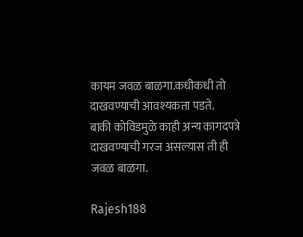कायम जवळ बाळगा.कधीकधी तो दाखवण्याची आवश्यकता पडते.
बाकी कोविडमुळे काही अन्य कागदपत्रे दाखवण्याची गरज असल्यास ती ही जवळ बाळगा.

Rajesh188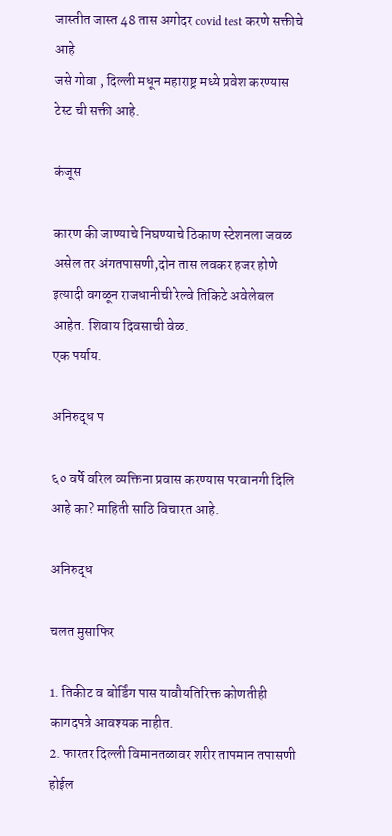जास्तीत जास्त 48 तास अगोदर covid test करणे सक्तीचे आहे
जसे गोवा , दिल्ली मधून महाराष्ट्र मध्ये प्रवेश करण्यास टेस्ट ची सक्ती आहे.

कंजूस

कारण की जाण्याचे निघण्याचे ठिकाण स्टेशनला जवळ असेल तर अंगतपासणी,दोन तास लवकर हजर होणे इत्यादी वगळून राजधानीची रेल्वे तिकिटे अवेलेबल आहेत. शिवाय दिवसाची वेळ.
एक पर्याय.

अनिरुद्ध प

६० वर्षे वरिल व्यक्तिना प्रवास करण्यास परवानगी दिलि आहे का? माहिती साठि विचारत आहे.

अनिरुद्ध

चलत मुसाफिर

1. तिकीट व बोर्डिंग पास यावौयतिरिक्त कोणतीही कागदपत्रे आवश्यक नाहीत.
2. फारतर दिल्ली विमानतळावर शरीर तापमान तपासणी होईल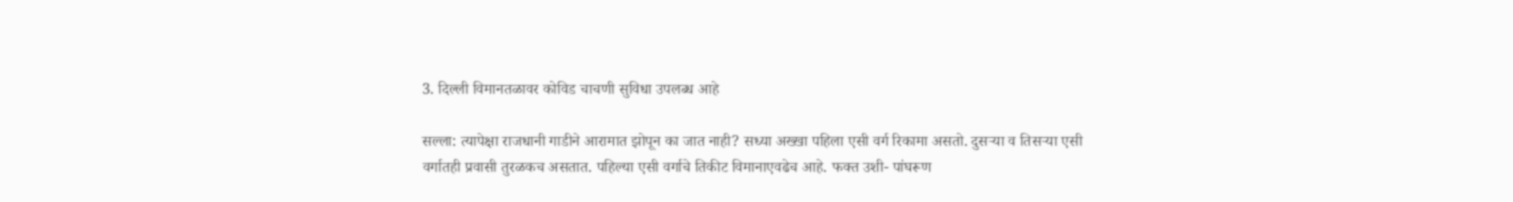3. दिल्ली विमानतळावर कोविड चाचणी सुविधा उपलब्ध आहे

सल्ला: त्यापेक्षा राजधानी गाडीने आरामात झोपून का जात नाही? सध्या अख्खा पहिला एसी वर्ग रिकामा असतो. दुसऱ्या व तिसऱ्या एसी वर्गातही प्रवासी तुरळकच असतात. पहिल्या एसी वर्गाचे तिकीट विमानाएवढेच आहे. फक्त उशी- पांघरूण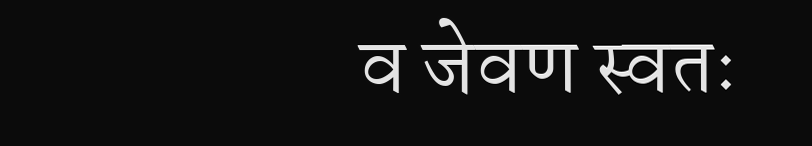व जेवण स्वतः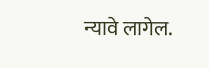न्यावे लागेल.